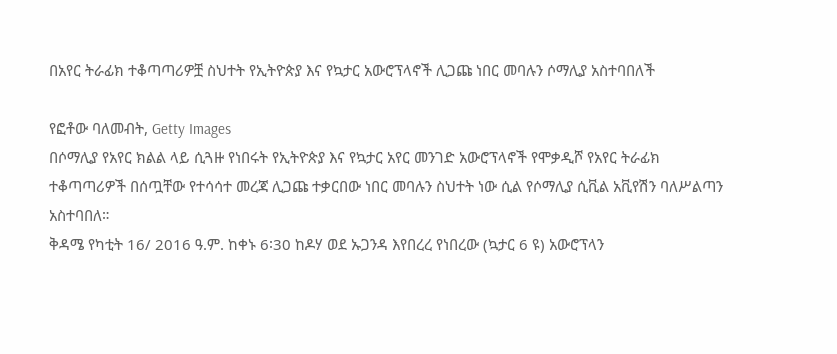በአየር ትራፊክ ተቆጣጣሪዎቿ ስህተት የኢትዮጵያ እና የኳታር አውሮፕላኖች ሊጋጩ ነበር መባሉን ሶማሊያ አስተባበለች

የፎቶው ባለመብት, Getty Images
በሶማሊያ የአየር ክልል ላይ ሲጓዙ የነበሩት የኢትዮጵያ እና የኳታር አየር መንገድ አውሮፕላኖች የሞቃዲሾ የአየር ትራፊክ ተቆጣጣሪዎች በሰጧቸው የተሳሳተ መረጃ ሊጋጩ ተቃርበው ነበር መባሉን ስህተት ነው ሲል የሶማሊያ ሲቪል አቪየሽን ባለሥልጣን አስተባበለ።
ቅዳሜ የካቲት 16/ 2016 ዓ.ም. ከቀኑ 6፡30 ከዶሃ ወደ ኡጋንዳ እየበረረ የነበረው (ኳታር 6 ዩ) አውሮፕላን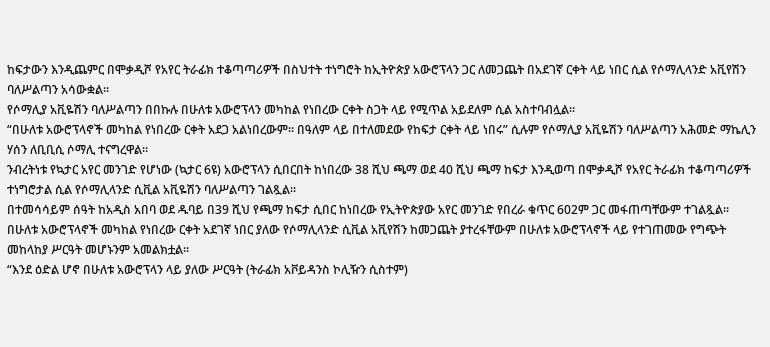ከፍታውን እንዲጨምር በሞቃዲሾ የአየር ትራፊክ ተቆጣጣሪዎች በስህተት ተነግሮት ከኢትዮጵያ አውሮፕላን ጋር ለመጋጨት በአደገኛ ርቀት ላይ ነበር ሲል የሶማሊላንድ አቪየሽን ባለሥልጣን አሳውቋል።
የሶማሊያ አቪዬሽን ባለሥልጣን በበኩሉ በሁለቱ አውሮፕላን መካከል የነበረው ርቀት ስጋት ላይ የሚጥል አይደለም ሲል አስተባብሏል።
“በሁለቱ አውሮፕላኖች መካከል የነበረው ርቀት አደጋ አልነበረውም። በዓለም ላይ በተለመደው የከፍታ ርቀት ላይ ነበሩ” ሲሉም የሶማሊያ አቪዬሽን ባለሥልጣን አሕመድ ማኬሊን ሃሰን ለቢቢሲ ሶማሊ ተናግረዋል።
ንብረትነቱ የኳታር አየር መንገድ የሆነው (ኳታር 6ዩ) አውሮፕላን ሲበርበት ከነበረው 38 ሺህ ጫማ ወደ 40 ሺህ ጫማ ከፍታ እንዲወጣ በሞቃዲሾ የአየር ትራፊክ ተቆጣጣሪዎች ተነግሮታል ሲል የሶማሊላንድ ሲቪል አቪዬሽን ባለሥልጣን ገልጿል።
በተመሳሳይም ሰዓት ከአዲስ አበባ ወደ ዱባይ በ39 ሺህ የጫማ ከፍታ ሲበር ከነበረው የኢትዮጵያው አየር መንገድ የበረራ ቁጥር 602ም ጋር መፋጠጣቸውም ተገልጿል።
በሁለቱ አውሮፕላኖች መካከል የነበረው ርቀት አደገኛ ነበር ያለው የሶማሊላንድ ሲቪል አቪየሽን ከመጋጨት ያተረፋቸውም በሁለቱ አውሮፕላኖች ላይ የተገጠመው የግጭት መከላከያ ሥርዓት መሆኑንም አመልክቷል።
“እንደ ዕድል ሆኖ በሁለቱ አውሮፕላን ላይ ያለው ሥርዓት (ትራፊክ አቮይዳንስ ኮሊዥን ሲስተም)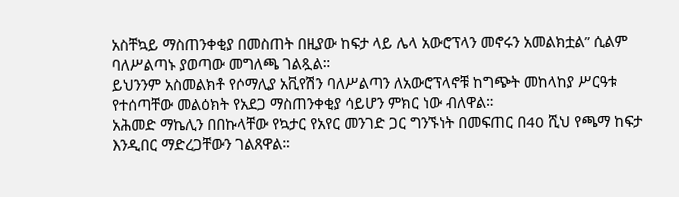አስቸኳይ ማስጠንቀቂያ በመስጠት በዚያው ከፍታ ላይ ሌላ አውሮፕላን መኖሩን አመልክቷል” ሲልም ባለሥልጣኑ ያወጣው መግለጫ ገልጿል።
ይህንንም አስመልክቶ የሶማሊያ አቪየሽን ባለሥልጣን ለአውሮፕላኖቹ ከግጭት መከላከያ ሥርዓቱ የተሰጣቸው መልዕክት የአደጋ ማስጠንቀቂያ ሳይሆን ምክር ነው ብለዋል።
አሕመድ ማኬሊን በበኩላቸው የኳታር የአየር መንገድ ጋር ግንኙነት በመፍጠር በ40 ሺህ የጫማ ከፍታ እንዲበር ማድረጋቸውን ገልጸዋል።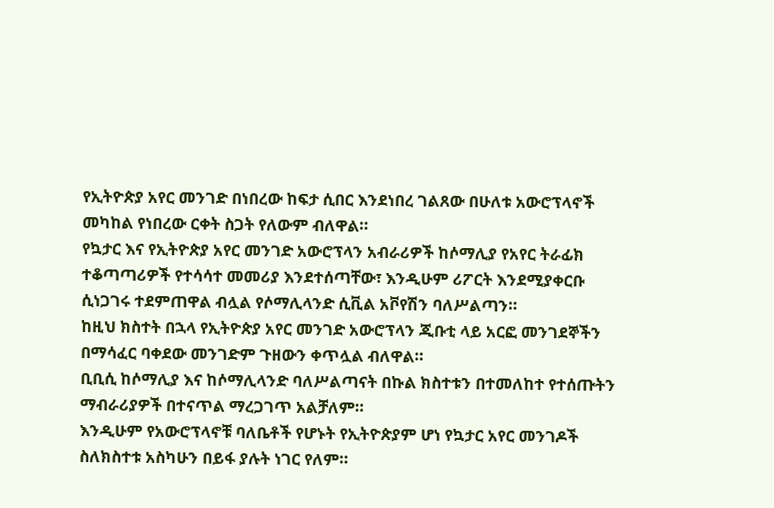የኢትዮጵያ አየር መንገድ በነበረው ከፍታ ሲበር እንደነበረ ገልጸው በሁለቱ አውሮፕላኖች መካከል የነበረው ርቀት ስጋት የለውም ብለዋል።
የኳታር እና የኢትዮጵያ አየር መንገድ አውሮፕላን አብራሪዎች ከሶማሊያ የአየር ትራፊክ ተቆጣጣሪዎች የተሳሳተ መመሪያ እንደተሰጣቸው፣ እንዲሁም ሪፖርት እንደሚያቀርቡ ሲነጋገሩ ተደምጠዋል ብሏል የሶማሊላንድ ሲቪል አቮየሽን ባለሥልጣን።
ከዚህ ክስተት በኋላ የኢትዮጵያ አየር መንገድ አውሮፕላን ጂቡቲ ላይ አርፎ መንገደኞችን በማሳፈር ባቀደው መንገድም ጉዘውን ቀጥሏል ብለዋል።
ቢቢሲ ከሶማሊያ እና ከሶማሊላንድ ባለሥልጣናት በኩል ክስተቱን በተመለከተ የተሰጡትን ማብራሪያዎች በተናጥል ማረጋገጥ አልቻለም።
እንዲሁም የአውሮፕላኖቹ ባለቤቶች የሆኑት የኢትዮጵያም ሆነ የኳታር አየር መንገዶች ስለክስተቱ አስካሁን በይፋ ያሉት ነገር የለም።